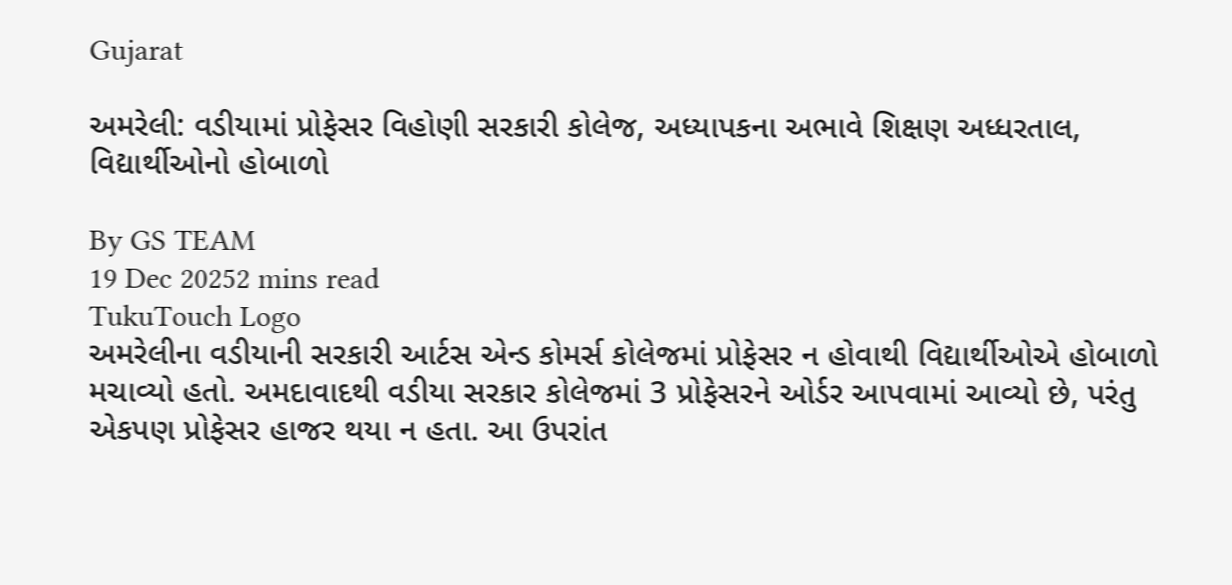Gujarat

અમરેલી: વડીયામાં પ્રોફેસર વિહોણી સરકારી કોલેજ, અધ્યાપકના અભાવે શિક્ષણ અધ્ધરતાલ, વિદ્યાર્થીઓનો હોબાળો

By GS TEAM
19 Dec 20252 mins read
TukuTouch Logo
અમરેલીના વડીયાની સરકારી આર્ટસ એન્ડ કોમર્સ કોલેજમાં પ્રોફેસર ન હોવાથી વિદ્યાર્થીઓએ હોબાળો મચાવ્યો હતો. અમદાવાદથી વડીયા સરકાર કોલેજમાં 3 પ્રોફેસરને ઓર્ડર આપવામાં આવ્યો છે, પરંતુ એકપણ પ્રોફેસર હાજર થયા ન હતા. આ ઉપરાંત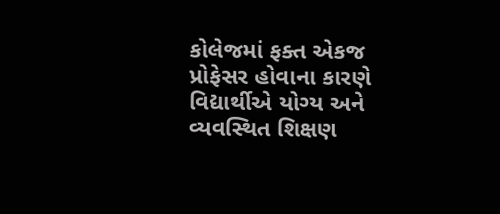કોલેજમાં ફક્ત એકજ પ્રોફેસર હોવાના કારણે વિદ્યાર્થીએ યોગ્ય અને વ્યવસ્થિત શિક્ષણ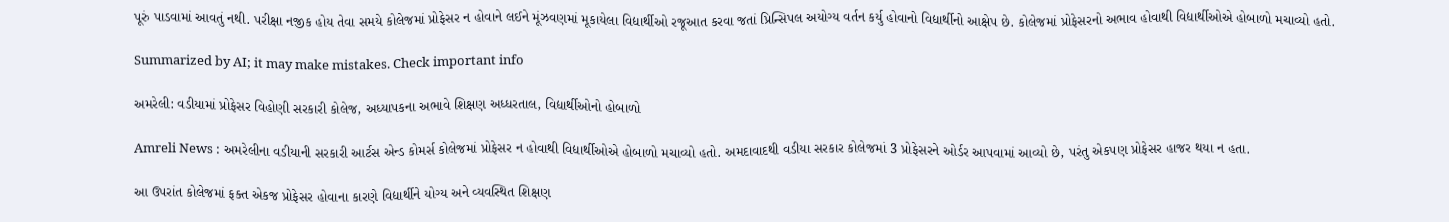પૂરું પાડવામાં આવતું નથી. પરીક્ષા નજીક હોય તેવા સમયે કોલેજમાં પ્રોફેસર ન હોવાને લઈને મૂંઝવણમાં મૂકાયેલા વિદ્યાર્થીઓ રજૂઆત કરવા જતાં પ્રિન્સિપલ અયોગ્ય વર્તન કર્યુ હોવાનો વિદ્યાર્થીનો આક્ષેપ છે. કોલેજમાં પ્રોફેસરનો અભાવ હોવાથી વિદ્યાર્થીઓએ હોબાળો મચાવ્યો હતો.

Summarized by AI; it may make mistakes. Check important info

અમરેલી: વડીયામાં પ્રોફેસર વિહોણી સરકારી કોલેજ, અધ્યાપકના અભાવે શિક્ષણ અધ્ધરતાલ, વિદ્યાર્થીઓનો હોબાળો

Amreli News : અમરેલીના વડીયાની સરકારી આર્ટસ એન્ડ કોમર્સ કોલેજમાં પ્રોફેસર ન હોવાથી વિદ્યાર્થીઓએ હોબાળો મચાવ્યો હતો. અમદાવાદથી વડીયા સરકાર કોલેજમાં 3 પ્રોફેસરને ઓર્ડર આપવામાં આવ્યો છે, પરંતુ એકપણ પ્રોફેસર હાજર થયા ન હતા.

આ ઉપરાંત કોલેજમાં ફક્ત એકજ પ્રોફેસર હોવાના કારણે વિદ્યાર્થીને યોગ્ય અને વ્યવસ્થિત શિક્ષણ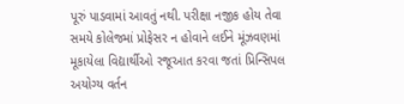પૂરું પાડવામાં આવતું નથી. પરીક્ષા નજીક હોય તેવા સમયે કોલેજમાં પ્રોફેસર ન હોવાને લઈને મૂંઝવણમાં મૂકાયેલા વિદ્યાર્થીઓ રજૂઆત કરવા જતાં પ્રિન્સિપલ અયોગ્ય વર્તન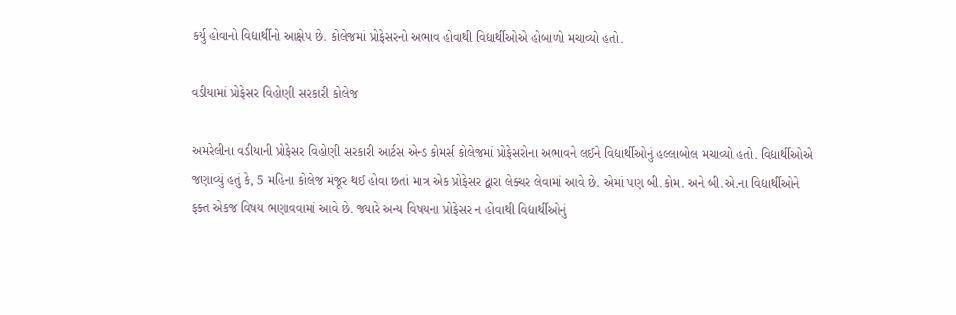કર્યુ હોવાનો વિદ્યાર્થીનો આક્ષેપ છે. કોલેજમાં પ્રોફેસરનો અભાવ હોવાથી વિદ્યાર્થીઓએ હોબાળો મચાવ્યો હતો.

વડીયામાં પ્રોફેસર વિહોણી સરકારી કોલેજ

અમરેલીના વડીયાની પ્રોફેસર વિહોણી સરકારી આર્ટસ એન્ડ કોમર્સ કોલેજમાં પ્રોફેસરોના અભાવને લઈને વિદ્યાર્થીઓનું હલ્લાબોલ મચાવ્યો હતો. વિદ્યાર્થીઓએ જણાવ્યું હતું કે, 5 મહિના કોલેજ મંજૂર થઈ હોવા છતાં માત્ર એક પ્રોફેસર દ્વારા લેક્ચર લેવામાં આવે છે. એમાં પણ બી.કોમ. અને બી.એ.ના વિદ્યાર્થીઓને ફક્ત એકજ વિષય ભણાવવામાં આવે છે. જ્યારે અન્ય વિષયના પ્રોફેસર ન હોવાથી વિદ્યાર્થીઓનું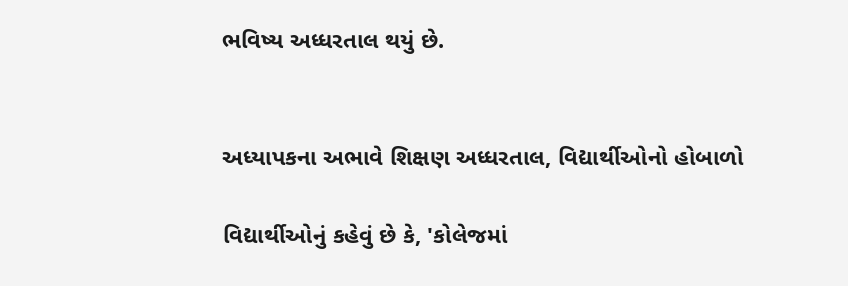ભવિષ્ય અધ્ધરતાલ થયું છે.


અધ્યાપકના અભાવે શિક્ષણ અધ્ધરતાલ, વિદ્યાર્થીઓનો હોબાળો

વિદ્યાર્થીઓનું કહેવું છે કે, 'કોલેજમાં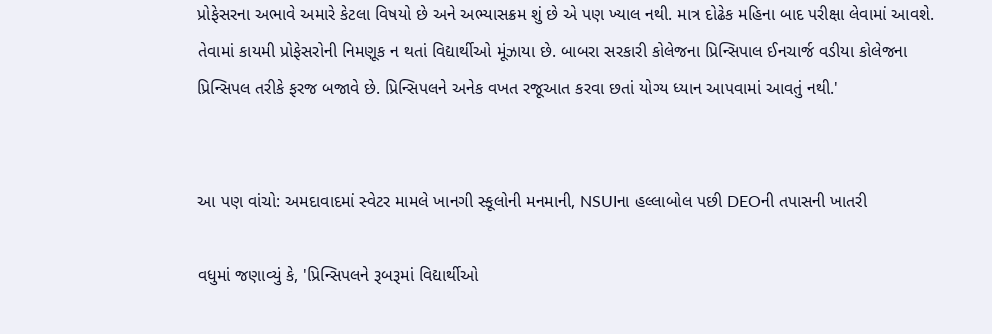પ્રોફેસરના અભાવે અમારે કેટલા વિષયો છે અને અભ્યાસક્રમ શું છે એ પણ ખ્યાલ નથી. માત્ર દોઢેક મહિના બાદ પરીક્ષા લેવામાં આવશે. તેવામાં કાયમી પ્રોફેસરોની નિમણૂક ન થતાં વિદ્યાર્થીઓ મૂંઝાયા છે. બાબરા સરકારી કોલેજના પ્રિન્સિપાલ ઈનચાર્જ વડીયા કોલેજના પ્રિન્સિપલ તરીકે ફરજ બજાવે છે. પ્રિન્સિપલને અનેક વખત રજૂઆત કરવા છતાં યોગ્ય ધ્યાન આપવામાં આવતું નથી.'


આ પણ વાંચો: અમદાવાદમાં સ્વેટર મામલે ખાનગી સ્કૂલોની મનમાની, NSUIના હલ્લાબોલ પછી DEOની તપાસની ખાતરી

વધુમાં જણાવ્યું કે, 'પ્રિન્સિપલને રૂબરૂમાં વિદ્યાર્થીઓ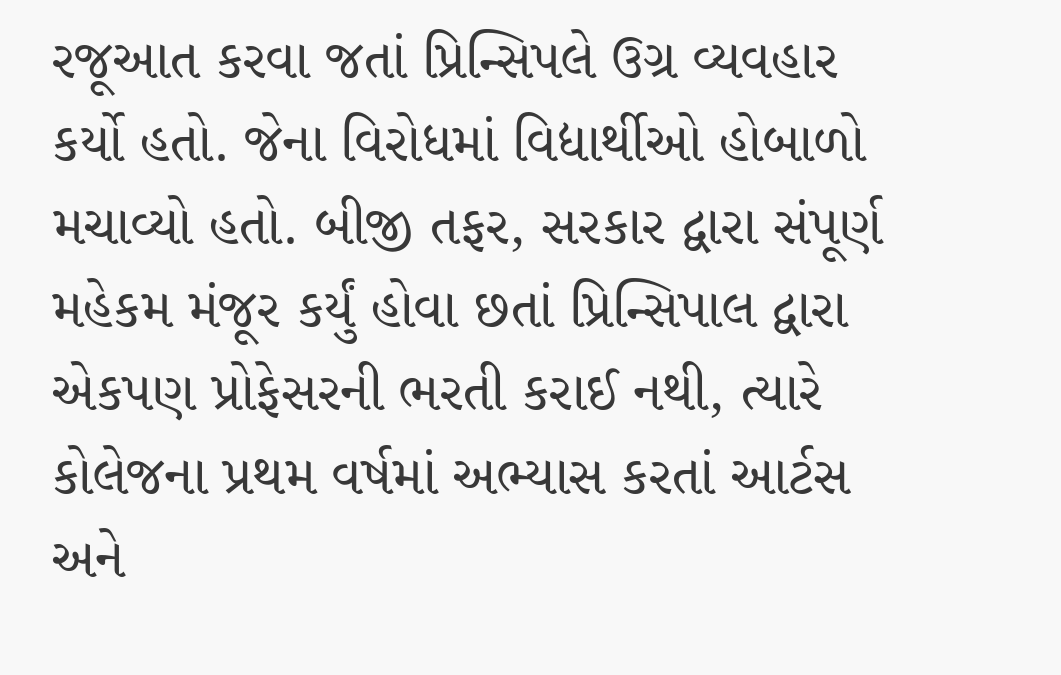રજૂઆત કરવા જતાં પ્રિન્સિપલે ઉગ્ર વ્યવહાર કર્યો હતો. જેના વિરોધમાં વિદ્યાર્થીઓ હોબાળો મચાવ્યો હતો. બીજી તફર, સરકાર દ્વારા સંપૂર્ણ મહેકમ મંજૂર કર્યું હોવા છતાં પ્રિન્સિપાલ દ્વારા એકપણ પ્રોફેસરની ભરતી કરાઈ નથી, ત્યારે કોલેજના પ્રથમ વર્ષમાં અભ્યાસ કરતાં આર્ટસ અને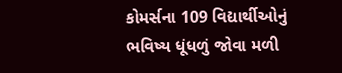કોમર્સના 109 વિદ્યાર્થીઓનું ભવિષ્ય ધૂંધળું જોવા મળી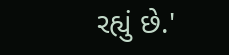રહ્યું છે.'